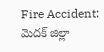Fire Accident: మెదక్ జిల్లా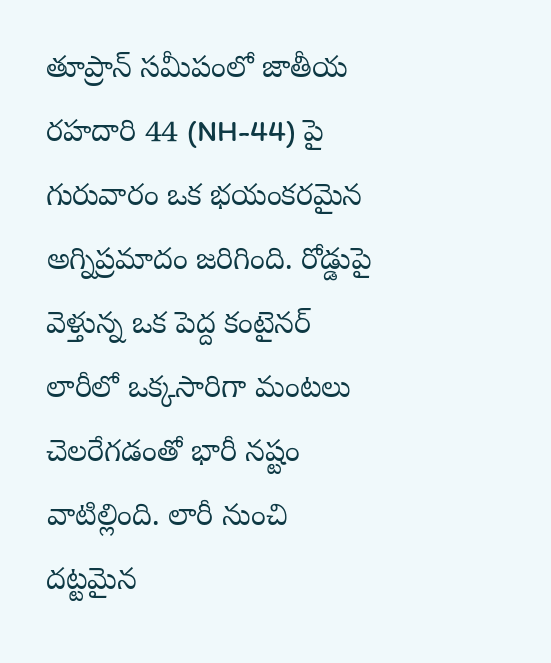తూప్రాన్ సమీపంలో జాతీయ రహదారి 44 (NH-44) పై గురువారం ఒక భయంకరమైన అగ్నిప్రమాదం జరిగింది. రోడ్డుపై వెళ్తున్న ఒక పెద్ద కంటైనర్ లారీలో ఒక్కసారిగా మంటలు చెలరేగడంతో భారీ నష్టం వాటిల్లింది. లారీ నుంచి దట్టమైన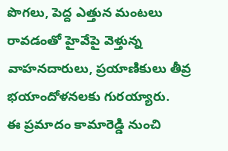పొగలు, పెద్ద ఎత్తున మంటలు రావడంతో హైవేపై వెళ్తున్న వాహనదారులు, ప్రయాణికులు తీవ్ర భయాందోళనలకు గురయ్యారు.
ఈ ప్రమాదం కామారెడ్డి నుంచి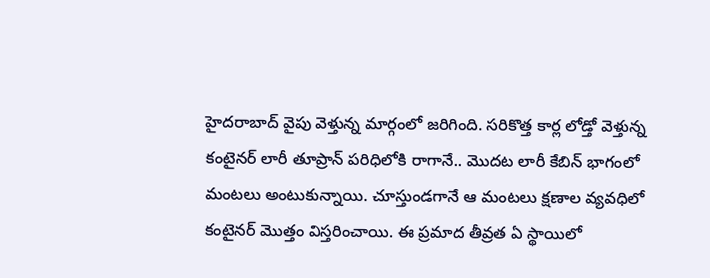హైదరాబాద్ వైపు వెళ్తున్న మార్గంలో జరిగింది. సరికొత్త కార్ల లోడ్తో వెళ్తున్న కంటైనర్ లారీ తూప్రాన్ పరిధిలోకి రాగానే.. మొదట లారీ కేబిన్ భాగంలో మంటలు అంటుకున్నాయి. చూస్తుండగానే ఆ మంటలు క్షణాల వ్యవధిలో కంటైనర్ మొత్తం విస్తరించాయి. ఈ ప్రమాద తీవ్రత ఏ స్థాయిలో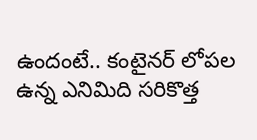ఉందంటే.. కంటైనర్ లోపల ఉన్న ఎనిమిది సరికొత్త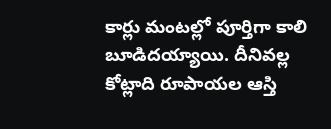కార్లు మంటల్లో పూర్తిగా కాలి బూడిదయ్యాయి. దీనివల్ల కోట్లాది రూపాయల ఆస్తి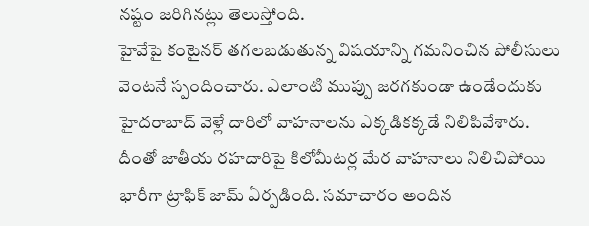నష్టం జరిగినట్లు తెలుస్తోంది.
హైవేపై కంటైనర్ తగలబడుతున్న విషయాన్ని గమనించిన పోలీసులు వెంటనే స్పందించారు. ఎలాంటి ముప్పు జరగకుండా ఉండేందుకు హైదరాబాద్ వెళ్లే దారిలో వాహనాలను ఎక్కడికక్కడే నిలిపివేశారు. దీంతో జాతీయ రహదారిపై కిలోమీటర్ల మేర వాహనాలు నిలిచిపోయి భారీగా ట్రాఫిక్ జామ్ ఏర్పడింది. సమాచారం అందిన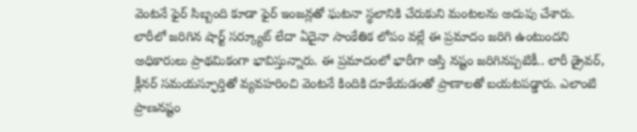వెంటనే ఫైర్ సిబ్బంది కూడా ఫైర్ ఇంజన్లతో ఘటనా స్థలానికి చేరుకుని మంటలను అదుపు చేశారు.
లారీలో జరిగిన షార్ట్ సర్క్యూట్ లేదా ఏదైనా సాంకేతిక లోపం వల్లే ఈ ప్రమాదం జరిగి ఉంటుందని అధికారులు ప్రాథమికంగా భావిస్తున్నారు. ఈ ప్రమాదంలో భారీగా ఆస్తి నష్టం జరిగినప్పటికీ.. లారీ డ్రైవర్, క్లీనర్ సమయస్ఫూర్తితో వ్యవహరించి వెంటనే కిందికి దూకేయడంతో ప్రాణాలతో బయటపడ్డారు. ఎలాంటి ప్రాణనష్టం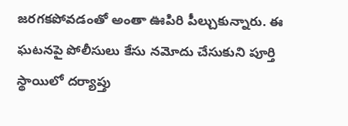జరగకపోవడంతో అంతా ఊపిరి పీల్చుకున్నారు. ఈ ఘటనపై పోలీసులు కేసు నమోదు చేసుకుని పూర్తి స్థాయిలో దర్యాప్తు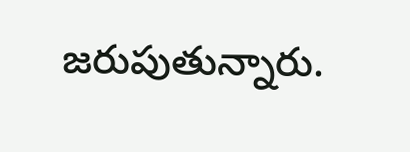జరుపుతున్నారు.